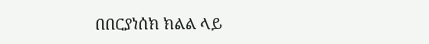በበርያነሰክ ክልል ላይ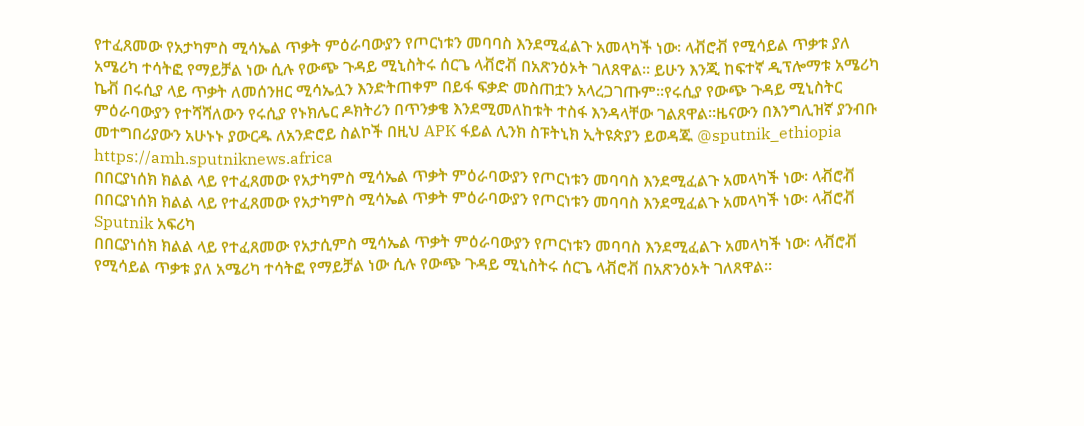የተፈጸመው የአታካምስ ሚሳኤል ጥቃት ምዕራባውያን የጦርነቱን መባባስ እንደሚፈልጉ አመላካች ነው፡ ላቭሮቭ የሚሳይል ጥቃቱ ያለ አሜሪካ ተሳትፎ የማይቻል ነው ሲሉ የውጭ ጉዳይ ሚኒስትሩ ሰርጌ ላቭሮቭ በአጽንዕኦት ገለጸዋል። ይሁን እንጂ ከፍተኛ ዲፕሎማቱ አሜሪካ ኬቭ በሩሲያ ላይ ጥቃት ለመሰንዘር ሚሳኤሏን እንድትጠቀም በይፋ ፍቃድ መስጠቷን አላረጋገጡም።የሩሲያ የውጭ ጉዳይ ሚኒስትር ምዕራባውያን የተሻሻለውን የሩሲያ የኑክሌር ዶክትሪን በጥንቃቄ እንደሚመለከቱት ተስፋ እንዳላቸው ገልጸዋል።ዜናውን በእንግሊዝኛ ያንብቡ መተግበሪያውን አሁኑኑ ያውርዱ ለአንድሮይ ስልኮች በዚህ APK ፋይል ሊንክ ስፑትኒክ ኢትዩጵያን ይወዳጁ @sputnik_ethiopia
https://amh.sputniknews.africa
በበርያነሰክ ክልል ላይ የተፈጸመው የአታካምስ ሚሳኤል ጥቃት ምዕራባውያን የጦርነቱን መባባስ እንደሚፈልጉ አመላካች ነው፡ ላቭሮቭ
በበርያነሰክ ክልል ላይ የተፈጸመው የአታካምስ ሚሳኤል ጥቃት ምዕራባውያን የጦርነቱን መባባስ እንደሚፈልጉ አመላካች ነው፡ ላቭሮቭ
Sputnik አፍሪካ
በበርያነሰክ ክልል ላይ የተፈጸመው የአታሲምስ ሚሳኤል ጥቃት ምዕራባውያን የጦርነቱን መባባስ እንደሚፈልጉ አመላካች ነው፡ ላቭሮቭ የሚሳይል ጥቃቱ ያለ አሜሪካ ተሳትፎ የማይቻል ነው ሲሉ የውጭ ጉዳይ ሚኒስትሩ ሰርጌ ላቭሮቭ በአጽንዕኦት ገለጸዋል።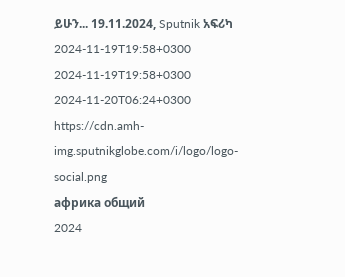ይሁን... 19.11.2024, Sputnik አፍሪካ
2024-11-19T19:58+0300
2024-11-19T19:58+0300
2024-11-20T06:24+0300
https://cdn.amh-img.sputnikglobe.com/i/logo/logo-social.png
африка общий
2024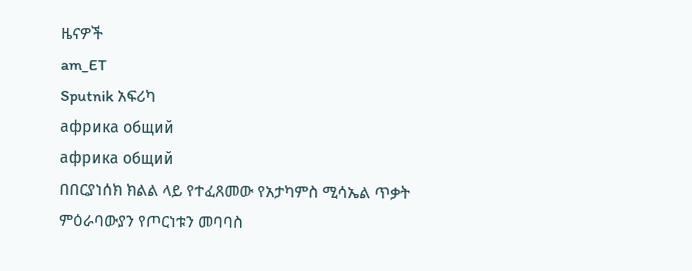ዜናዎች
am_ET
Sputnik አፍሪካ
африка общий
африка общий
በበርያነሰክ ክልል ላይ የተፈጸመው የአታካምስ ሚሳኤል ጥቃት ምዕራባውያን የጦርነቱን መባባስ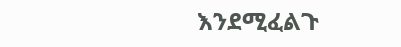እንደሚፈልጉ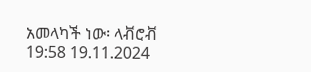አመላካች ነው፡ ላቭሮቭ
19:58 19.11.2024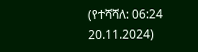(የተሻሻለ: 06:24 20.11.2024)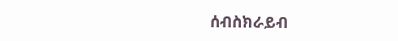ሰብስክራይብ